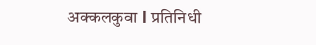अक्कलकुवा l प्रतिनिधी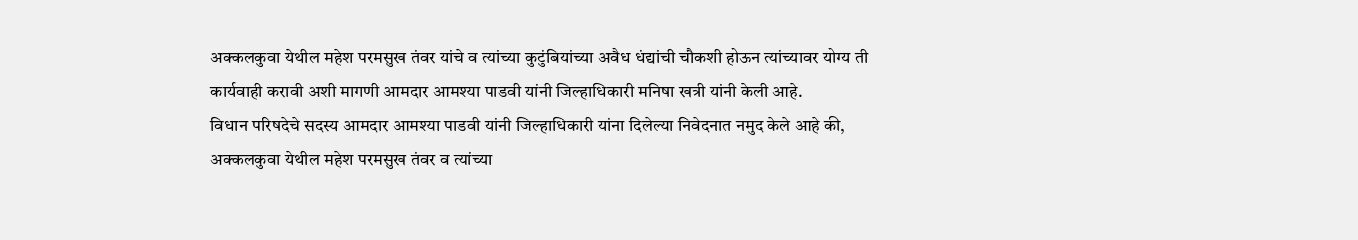अक्कलकुवा येथील महेश परमसुख तंवर यांचे व त्यांच्या कुटुंबियांच्या अवैध धंद्यांची चौकशी होऊन त्यांच्यावर योग्य ती कार्यवाही करावी अशी मागणी आमदार आमश्या पाडवी यांनी जिल्हाधिकारी मनिषा खत्री यांनी केली आहे.
विधान परिषदेचे सदस्य आमदार आमश्या पाडवी यांनी जिल्हाधिकारी यांना दिलेल्या निवेदनात नमुद केले आहे की, अक्कलकुवा येथील महेश परमसुख तंवर व त्यांच्या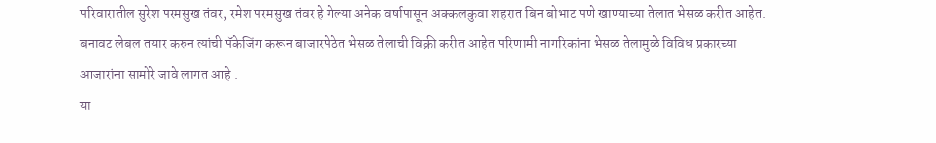परिवारातील सुरेश परमसुख तंवर, रमेश परमसुख तंवर हे गेल्या अनेक वर्षापासून अक्कलकुवा शहरात बिन बोभाट पणे खाण्याच्या तेलात भेसळ करीत आहेत. बनावट लेबल तयार करुन त्यांची पॅकेजिंग करून बाजारपेठेत भेसळ तेलाची विक्री करीत आहेत परिणामी नागरिकांना भेसळ तेलामुळे विविध प्रकारच्या आजारांना सामोरे जावे लागत आहे .
या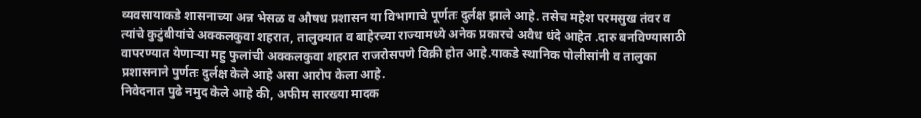व्यवसायाकडे शासनाच्या अन्न भेसळ व औषध प्रशासन या विभागाचे पूर्णतः दुर्लक्ष झाले आहे. तसेच महेश परमसुख तंवर व त्यांचे कुटुंबीयांचे अक्कलकुवा शहरात, तालुक्यात व बाहेरच्या राज्यामध्ये अनेक प्रकारचे अवैध धंदे आहेत .दारु बनविण्यासाठी वापरण्यात येणाऱ्या महु फुलांची अक्कलकुवा शहरात राजरोसपणे विक्री होत आहे.याकडे स्थानिक पोलीसांनी व तालुका प्रशासनाने पुर्णतः दुर्लक्ष केले आहे असा आरोप केला आहे.
निवेदनात पुढे नमुद केले आहे की, अफीम सारख्या मादक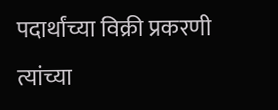पदार्थांच्या विक्री प्रकरणी त्यांच्या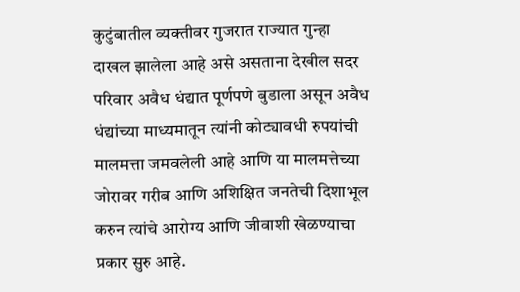कुटुंबातील व्यक्तीवर गुजरात राज्यात गुन्हा दाखल झालेला आहे असे असताना देखील सदर परिवार अवैध धंद्यात पूर्णपणे बुडाला असून अवैध धंद्यांच्या माध्यमातून त्यांनी कोट्यावधी रुपयांची मालमत्ता जमवलेली आहे आणि या मालमत्तेच्या जोरावर गरीब आणि अशिक्षित जनतेची दिशाभूल करुन त्यांचे आरोग्य आणि जीवाशी खेळण्याचा प्रकार सुरु आहे.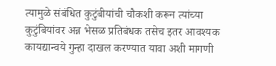त्यामुळे संबंधित कुटुंबीयांची चौकशी करून त्यांच्या कुटुंबियांवर अन्न भेसळ प्रतिबंधक तसेच इतर आवश्यक कायद्यान्वये गुन्हा दाखल करण्यात यावा अशी मागणी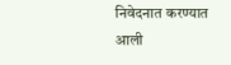निवेदनात करण्यात आली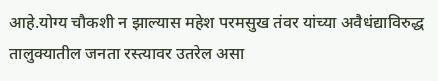आहे.योग्य चौकशी न झाल्यास महेश परमसुख तंवर यांच्या अवैधंद्याविरुद्ध तालुक्यातील जनता रस्त्यावर उतरेल असा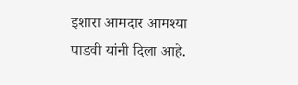इशारा आमदार आमश्या पाडवी यांनी दिला आहे.